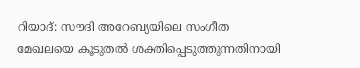റിയാദ്: സൗദി അറേബ്യയിലെ സംഗീത മേഖലയെ കൂടുതൽ ശക്തിപ്പെടുത്തുന്നതിനായി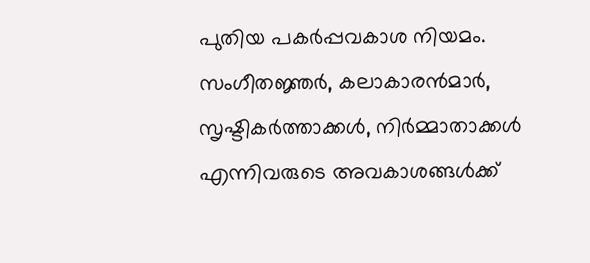പുതിയ പകർപ്പവകാശ നിയമം. സംഗീതജ്ഞർ, കലാകാരൻമാർ, സൃഷ്ടികർത്താക്കൾ, നിർമ്മാതാക്കൾ എന്നിവരുടെ അവകാശങ്ങൾക്ക്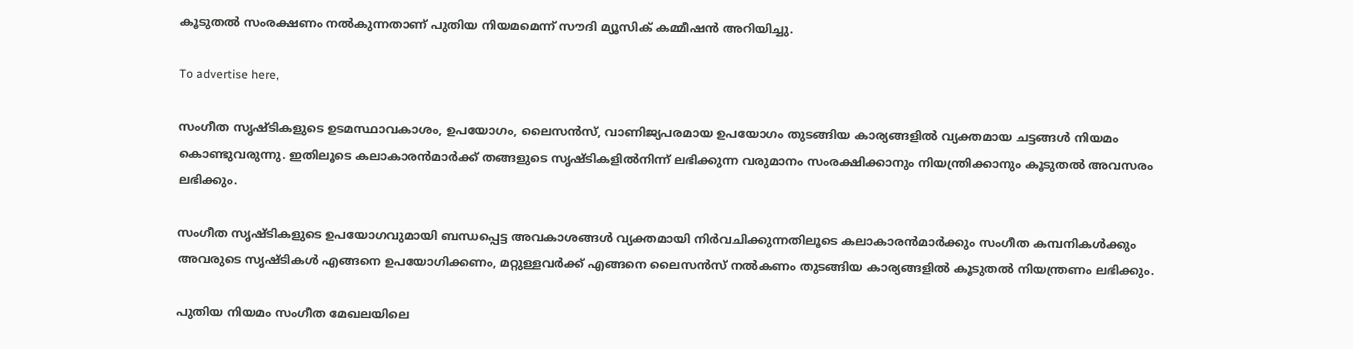കൂടുതൽ സംരക്ഷണം നൽകുന്നതാണ് പുതിയ നിയമമെന്ന് സൗദി മ്യൂസിക് കമ്മീഷൻ അറിയിച്ചു.

To advertise here,

സംഗീത സൃഷ്ടികളുടെ ഉടമസ്ഥാവകാശം, ഉപയോഗം, ലൈസൻസ്, വാണിജ്യപരമായ ഉപയോഗം തുടങ്ങിയ കാര്യങ്ങളിൽ വ്യക്തമായ ചട്ടങ്ങൾ നിയമം കൊണ്ടുവരുന്നു. ഇതിലൂടെ കലാകാരൻമാർക്ക് തങ്ങളുടെ സൃഷ്ടികളിൽനിന്ന് ലഭിക്കുന്ന വരുമാനം സംരക്ഷിക്കാനും നിയന്ത്രിക്കാനും കൂടുതൽ അവസരം ലഭിക്കും.

സംഗീത സൃഷ്ടികളുടെ ഉപയോഗവുമായി ബന്ധപ്പെട്ട അവകാശങ്ങൾ വ്യക്തമായി നിർവചിക്കുന്നതിലൂടെ കലാകാരൻമാർക്കും സംഗീത കമ്പനികൾക്കും അവരുടെ സൃഷ്ടികൾ എങ്ങനെ ഉപയോഗിക്കണം, മറ്റുള്ളവർക്ക് എങ്ങനെ ലൈസൻസ് നൽകണം തുടങ്ങിയ കാര്യങ്ങളിൽ കൂടുതൽ നിയന്ത്രണം ലഭിക്കും.

പുതിയ നിയമം സംഗീത മേഖലയിലെ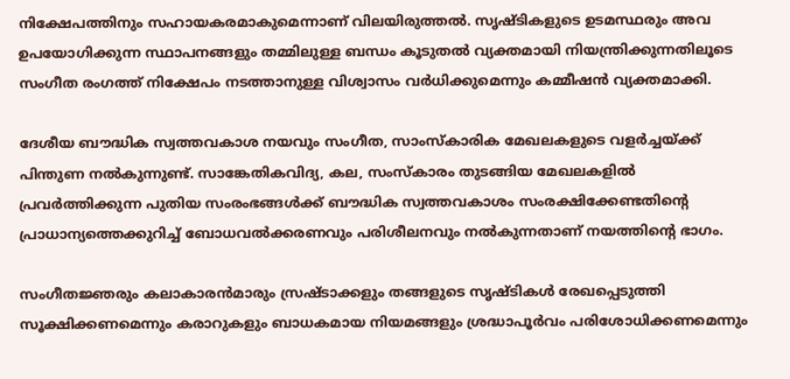നിക്ഷേപത്തിനും സഹായകരമാകുമെന്നാണ് വിലയിരുത്തൽ. സൃഷ്ടികളുടെ ഉടമസ്ഥരും അവ ഉപയോഗിക്കുന്ന സ്ഥാപനങ്ങളും തമ്മിലുള്ള ബന്ധം കൂടുതൽ വ്യക്തമായി നിയന്ത്രിക്കുന്നതിലൂടെ സംഗീത രംഗത്ത് നിക്ഷേപം നടത്താനുള്ള വിശ്വാസം വർധിക്കുമെന്നും കമ്മീഷൻ വ്യക്തമാക്കി.

ദേശീയ ബൗദ്ധിക സ്വത്തവകാശ നയവും സംഗീത, സാംസ്കാരിക മേഖലകളുടെ വളർച്ചയ്ക്ക് പിന്തുണ നൽകുന്നുണ്ട്. സാങ്കേതികവിദ്യ, കല, സംസ്കാരം തുടങ്ങിയ മേഖലകളിൽ പ്രവർത്തിക്കുന്ന പുതിയ സംരംഭങ്ങൾക്ക് ബൗദ്ധിക സ്വത്തവകാശം സംരക്ഷിക്കേണ്ടതിന്റെ പ്രാധാന്യത്തെക്കുറിച്ച് ബോധവൽക്കരണവും പരിശീലനവും നൽകുന്നതാണ് നയത്തിന്റെ ഭാഗം.

സംഗീതജ്ഞരും കലാകാരൻമാരും സ്രഷ്ടാക്കളും തങ്ങളുടെ സൃഷ്ടികൾ രേഖപ്പെടുത്തി സൂക്ഷിക്കണമെന്നും കരാറുകളും ബാധകമായ നിയമങ്ങളും ശ്രദ്ധാപൂർവം പരിശോധിക്കണമെന്നും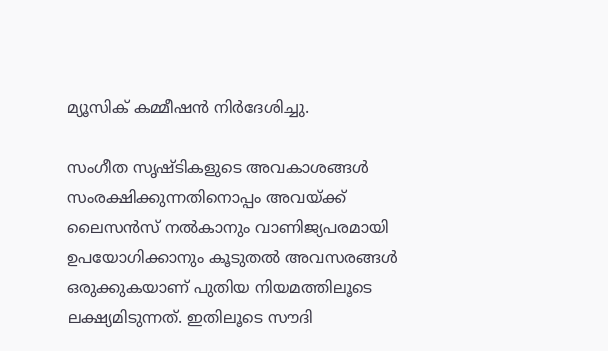മ്യൂസിക് കമ്മീഷൻ നിർദേശിച്ചു.

സംഗീത സൃഷ്ടികളുടെ അവകാശങ്ങൾ സംരക്ഷിക്കുന്നതിനൊപ്പം അവയ്ക്ക് ലൈസൻസ് നൽകാനും വാണിജ്യപരമായി ഉപയോഗിക്കാനും കൂടുതൽ അവസരങ്ങൾ ഒരുക്കുകയാണ് പുതിയ നിയമത്തിലൂടെ ലക്ഷ്യമിടുന്നത്. ഇതിലൂടെ സൗദി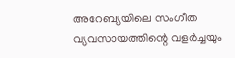അറേബ്യയിലെ സംഗീത വ്യവസായത്തിന്റെ വളർച്ചയും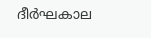ദീർഘകാല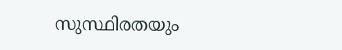സുസ്ഥിരതയും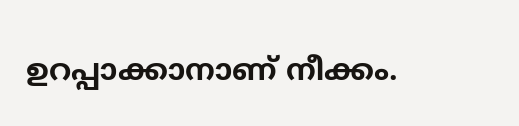ഉറപ്പാക്കാനാണ് നീക്കം.